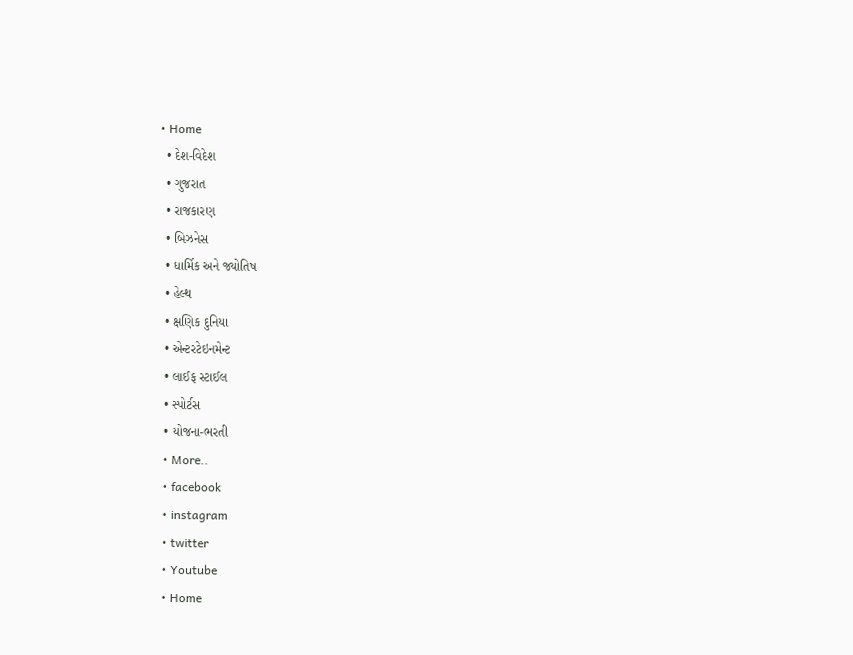• Home
  • દેશ-વિદેશ
  • ગુજરાત
  • રાજકારણ
  • બિઝનેસ
  • ધાર્મિક અને જ્યોતિષ
  • હેલ્થ
  • ક્ષણિક દુનિયા
  • એન્ટરટેઇનમેન્ટ
  • લાઈફ સ્ટાઈલ
  • સ્પોર્ટસ
  • યોજના-ભરતી
  • More..
  • facebook
  • instagram
  • twitter
  • Youtube
  • Home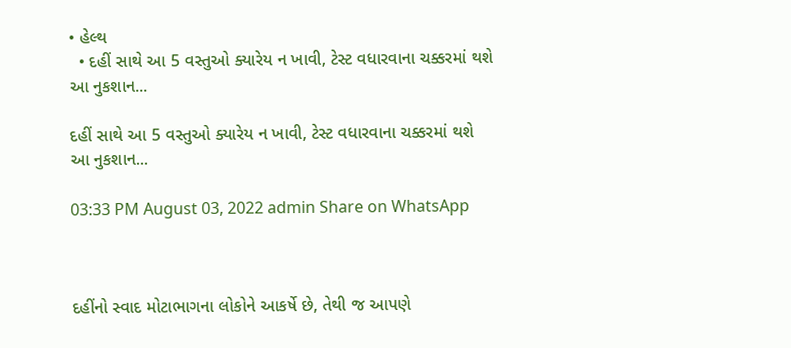• હેલ્થ
  • દહીં સાથે આ 5 વસ્તુઓ ક્યારેય ન ખાવી, ટેસ્ટ વધારવાના ચક્કરમાં થશે આ નુકશાન...

દહીં સાથે આ 5 વસ્તુઓ ક્યારેય ન ખાવી, ટેસ્ટ વધારવાના ચક્કરમાં થશે આ નુકશાન...

03:33 PM August 03, 2022 admin Share on WhatsApp



દહીંનો સ્વાદ મોટાભાગના લોકોને આકર્ષે છે, તેથી જ આપણે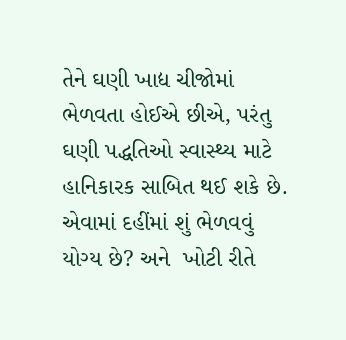તેને ઘણી ખાદ્ય ચીજોમાં ભેળવતા હોઈએ છીએ, પરંતુ ઘણી પદ્ધતિઓ સ્વાસ્થ્ય માટે હાનિકારક સાબિત થઈ શકે છે. એવામાં દહીંમાં શું ભેળવવું યોગ્ય છે? અને  ખોટી રીતે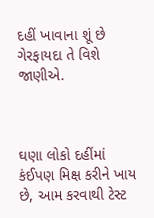દહીં ખાવાના શૂં છે ગેરફાયદા તે વિશે જાણીએ.



ઘણા લોકો દહીંમાં કંઈપણ મિક્ષ કરીને ખાય છે, આમ કરવાથી ટેસ્ટ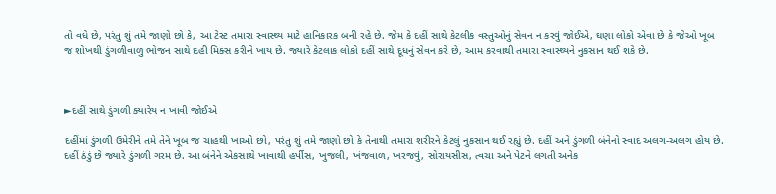તો વધે છે, પરંતુ શું તમે જાણો છો કે, આ ટેસ્ટ તમારા સ્વાસ્થ્ય માટે હાનિકારક બની રહે છે. જેમ કે દહીં સાથે કેટલીક વસ્તુઓનું સેવન ન કરવું જોઈએ, ઘણા લોકો એવા છે કે જેઓ ખૂબ જ શોખથી ડુંગળીવાળુ ભોજન સાથે દહી મિક્સ કરીને ખાય છે. જ્યારે કેટલાક લોકો દહીં સાથે દૂધનું સેવન કરે છે, આમ કરવાથી તમારા સ્વાસ્થ્યને નુકસાન થઈ શકે છે.



►દહીં સાથે ડુંગળી ક્યારેય ન ખાવી જોઈએ

દહીંમાં ડુંગળી ઉમેરીને તમે તેને ખૂબ જ ચાહથી ખાઓ છો, પરંતુ શું તમે જાણો છો કે તેનાથી તમારા શરીરને કેટલું નુકસાન થઈ રહ્યું છે. દહીં અને ડુંગળી બંનેનો સ્વાદ અલગ-અલગ હોય છે. દહીં ઠંડું છે જ્યારે ડુંગળી ગરમ છે. આ બંનેને એકસાથે ખાવાથી હર્પીસ, ખુજલી, ખંજવાળ, ખરજવું, સોરાયસીસ, ત્વચા અને પેટને લગતી અનેક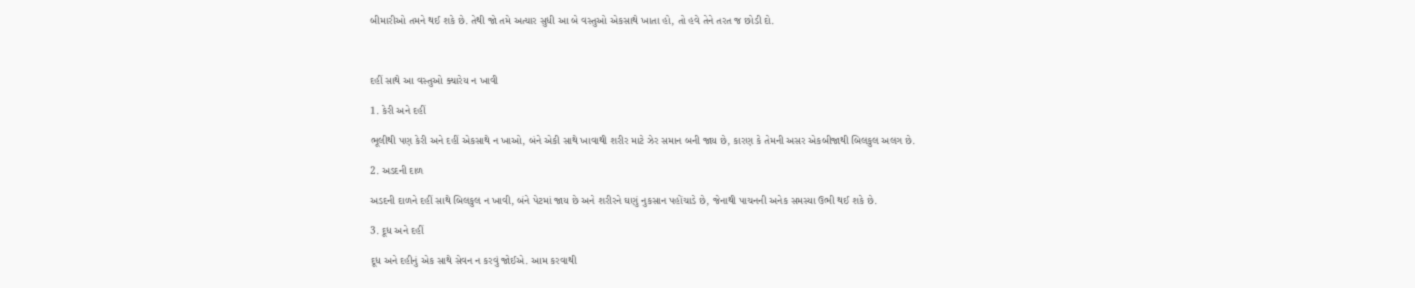બીમારીઓ તમને થઈ શકે છે. તેથી જો તમે અત્યાર સુધી આ બે વસ્તુઓ એકસાથે ખાતા હો, તો હવે તેને તરત જ છોડી દો.



દહીં સાથે આ વસ્તુઓ ક્યારેય ન ખાવી

1. કેરી અને દહીં

ભૂલીથી પણ કેરી અને દહીં એકસાથે ન ખાઓ, બંને એકી સાથે ખાવાથી શરીર માટે ઝેર સમાન બની જાય છે, કારણ કે તેમની અસર એકબીજાથી બિલકુલ અલગ છે.

2. અડદની દાળ

અડદની દાળને દહીં સાથે બિલકુલ ન ખાવી, બંને પેટમાં જાય છે અને શરીરને ઘણું નુકસાન પહોંચાડે છે, જેનાથી પાચનની અનેક સમસ્યા ઉભી થઈ શકે છે.

3. દૂધ અને દહીં

દૂધ અને દહીનું એક સાથે સેવન ન કરવું જોઈએ. આમ કરવાથી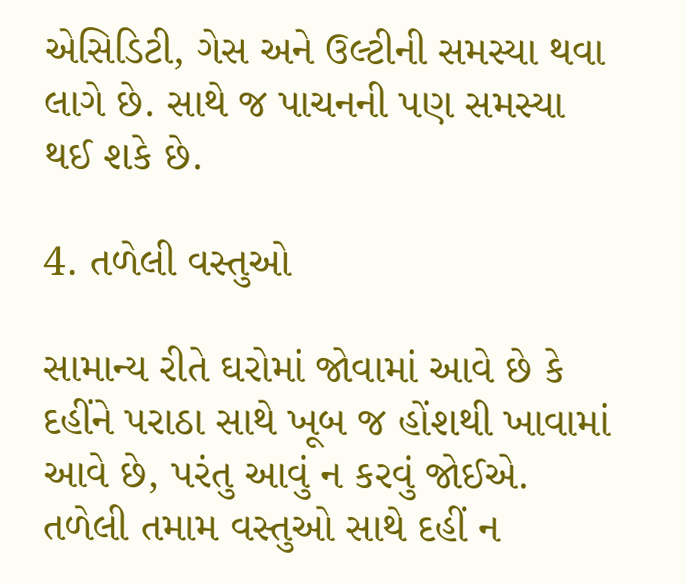એસિડિટી, ગેસ અને ઉલ્ટીની સમસ્યા થવા લાગે છે. સાથે જ પાચનની પણ સમસ્યા થઈ શકે છે.

4. તળેલી વસ્તુઓ

સામાન્ય રીતે ઘરોમાં જોવામાં આવે છે કે દહીંને પરાઠા સાથે ખૂબ જ હોંશથી ખાવામાં આવે છે, પરંતુ આવું ન કરવું જોઈએ. તળેલી તમામ વસ્તુઓ સાથે દહીં ન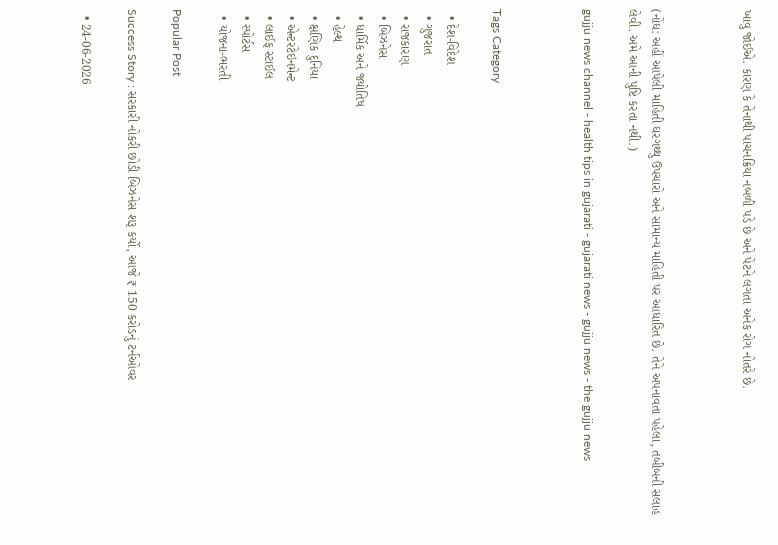ખાવુ જોઈએ. કારણ કે તેનાથી પાચનક્રિયા નબળી પડે છે અને પેટને લગતા અનેક રોગ નોતરે છે.



(નોંધ: અહીં આપેલી માહિતી ઘરગથ્થુ ઉપચારો અને સામાન્ય માહિતી પર આધારિત છે. તેને અપનાવતા પહેલા, તબીબની સલાહ લેવી. અમે આની પુષ્ટિ કરતા નથી.)

gujju news channel - health tips in gujarati - gujarati news - gujju news - the gujju news



Tags Category

  • દેશ-વિદેશ
  • ગુજરાત
  • રાજકારણ
  • બિઝનેસ
  • ધાર્મિક અને જ્યોતિષ
  • હેલ્થ
  • ક્ષણિક દુનિયા
  • એન્ટરટેઇનમેન્ટ
  • લાઈફ સ્ટાઈલ
  • સ્પોર્ટસ
  • યોજના-ભરતી

Popular Post

Success Story : સરકારી નોકરી છોડી બિઝનેસ શરૂ કર્યો, આજે ₹ 150 કરોડનું ટર્નઓવર

  • 24-06-2026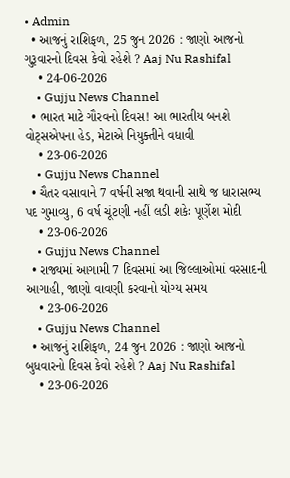• Admin
  • આજનું રાશિફળ, 25 જુન 2026 : જાણો આજનો ગુરૂવારનો દિવસ કેવો રહેશે ? Aaj Nu Rashifal
    • 24-06-2026
    • Gujju News Channel
  • ભારત માટે ગૌરવનો દિવસ! આ ભારતીય બનશે વોટ્સએપના હેડ, મેટાએ નિયુક્તીને વધાવી
    • 23-06-2026
    • Gujju News Channel
  • ચૈતર વસાવાને 7 વર્ષની સજા થવાની સાથે જ ધારાસભ્ય પદ ગુમાવ્યુ, 6 વર્ષ ચૂંટણી નહીં લડી શકેઃ પૂર્ણેશ મોદી
    • 23-06-2026
    • Gujju News Channel
  • રાજ્યમાં આગામી 7 દિવસમાં આ જિલ્લાઓમાં વરસાદની આગાહી, જાણો વાવણી કરવાનો યોગ્ય સમય
    • 23-06-2026
    • Gujju News Channel
  • આજનું રાશિફળ, 24 જુન 2026 : જાણો આજનો બુધવારનો દિવસ કેવો રહેશે ? Aaj Nu Rashifal
    • 23-06-2026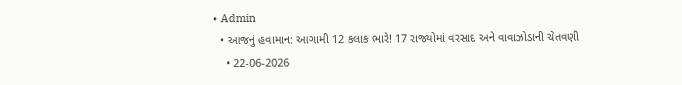• Admin
  • આજનું હવામાન: આગામી 12 કલાક ભારે! 17 રાજ્યોમાં વરસાદ અને વાવાઝોડાની ચેતવણી
    • 22-06-2026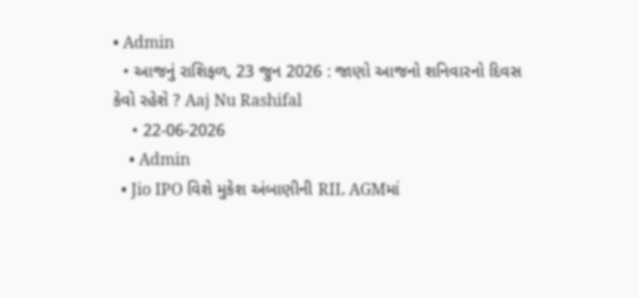• Admin
  • આજનું રાશિફળ, 23 જુન 2026 : જાણો આજનો શનિવારનો દિવસ કેવો રહેશે ? Aaj Nu Rashifal
    • 22-06-2026
    • Admin
  • Jio IPO વિશે મુકેશ અંબાણીની RIL AGMમાં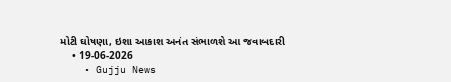મોટી ઘોષણા, ઇશા આકાશ અનંત સંભાળશે આ જવાબદારી
    • 19-06-2026
    • Gujju News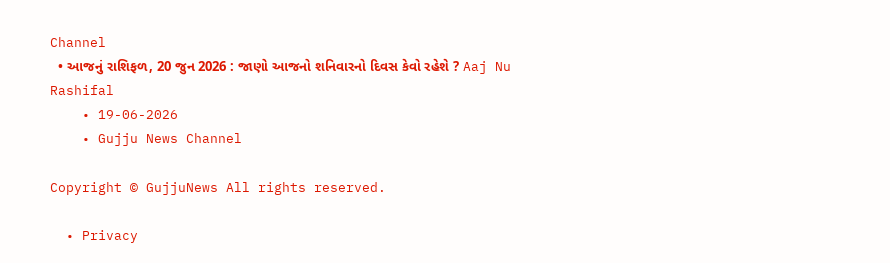Channel
  • આજનું રાશિફળ, 20 જુન 2026 : જાણો આજનો શનિવારનો દિવસ કેવો રહેશે ? Aaj Nu Rashifal
    • 19-06-2026
    • Gujju News Channel

Copyright © GujjuNews All rights reserved.

  • Privacy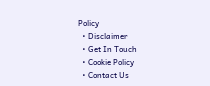Policy
  • Disclaimer
  • Get In Touch
  • Cookie Policy
  • Contact Us